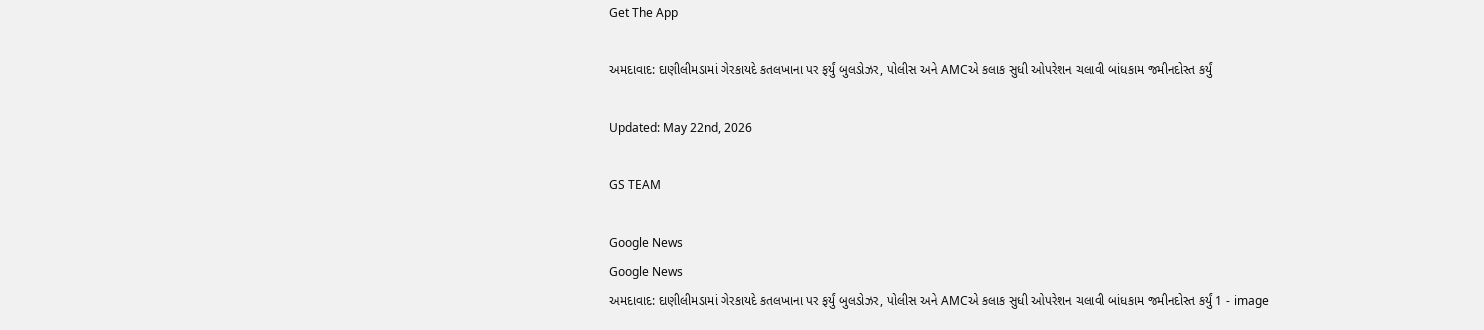Get The App

અમદાવાદ: દાણીલીમડામાં ગેરકાયદે કતલખાના પર ફર્યું બુલડોઝર, પોલીસ અને AMCએ કલાક સુધી ઓપરેશન ચલાવી બાંધકામ જમીનદોસ્ત કર્યું

Updated: May 22nd, 2026

GS TEAM

Google News
Google News
અમદાવાદ: દાણીલીમડામાં ગેરકાયદે કતલખાના પર ફર્યું બુલડોઝર, પોલીસ અને AMCએ કલાક સુધી ઓપરેશન ચલાવી બાંધકામ જમીનદોસ્ત કર્યું 1 - image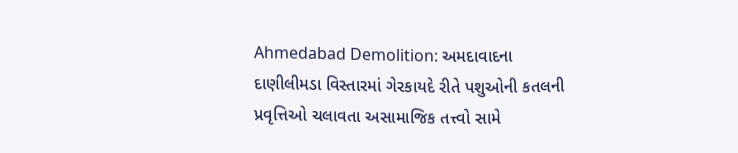Ahmedabad Demolition: અમદાવાદના દાણીલીમડા વિસ્તારમાં ગેરકાયદે રીતે પશુઓની કતલની પ્રવૃત્તિઓ ચલાવતા અસામાજિક તત્ત્વો સામે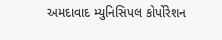અમદાવાદ મ્યુનિસિપલ કોર્પોરેશન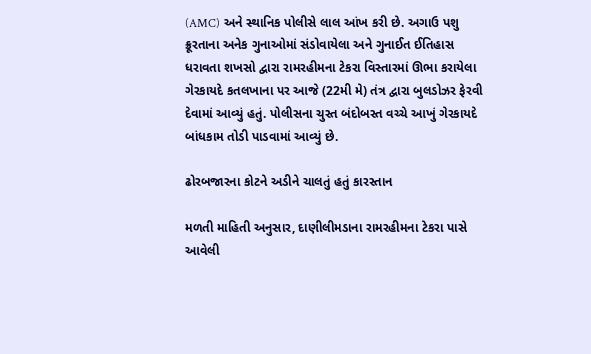(AMC) અને સ્થાનિક પોલીસે લાલ આંખ કરી છે. અગાઉ પશુ ક્રૂરતાના અનેક ગુનાઓમાં સંડોવાયેલા અને ગુનાઈત ઈતિહાસ ધરાવતા શખસો દ્વારા રામરહીમના ટેકરા વિસ્તારમાં ઊભા કરાયેલા ગેરકાયદે કતલખાના પર આજે (22મી મે) તંત્ર દ્વારા બુલડોઝર ફેરવી દેવામાં આવ્યું હતું. પોલીસના ચુસ્ત બંદોબસ્ત વચ્ચે આખું ગેરકાયદે બાંધકામ તોડી પાડવામાં આવ્યું છે.

ઢોરબજારના કોટને અડીને ચાલતું હતું કારસ્તાન

મળતી માહિતી અનુસાર, દાણીલીમડાના રામરહીમના ટેકરા પાસે આવેલી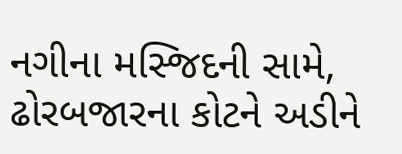નગીના મસ્જિદની સામે, ઢોરબજારના કોટને અડીને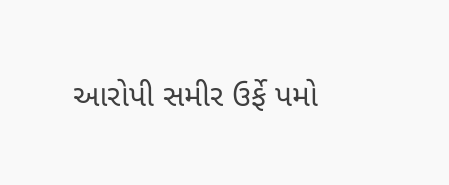આરોપી સમીર ઉર્ફે પમો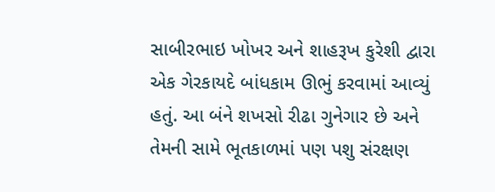સાબીરભાઇ ખોખર અને શાહરૂખ કુરેશી દ્વારા એક ગેરકાયદે બાંધકામ ઊભું કરવામાં આવ્યું હતું. આ બંને શખસો રીઢા ગુનેગાર છે અને તેમની સામે ભૂતકાળમાં પણ પશુ સંરક્ષણ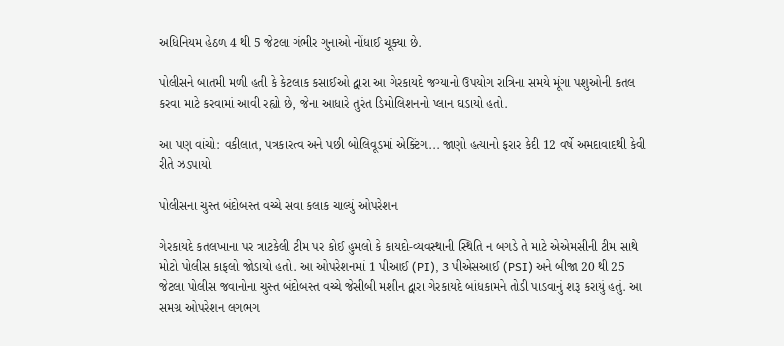અધિનિયમ હેઠળ 4 થી 5 જેટલા ગંભીર ગુનાઓ નોંધાઈ ચૂક્યા છે.

પોલીસને બાતમી મળી હતી કે કેટલાક કસાઈઓ દ્વારા આ ગેરકાયદે જગ્યાનો ઉપયોગ રાત્રિના સમયે મૂંગા પશુઓની કતલ કરવા માટે કરવામાં આવી રહ્યો છે, જેના આધારે તુરંત ડિમોલિશનનો પ્લાન ઘડાયો હતો.

આ પણ વાંચો: વકીલાત, પત્રકારત્વ અને પછી બોલિવૂડમાં એક્ટિંગ... જાણો હત્યાનો ફરાર કેદી 12 વર્ષે અમદાવાદથી કેવી રીતે ઝડપાયો

પોલીસના ચુસ્ત બંદોબસ્ત વચ્ચે સવા કલાક ચાલ્યું ઓપરેશન

ગેરકાયદે કતલખાના પર ત્રાટકેલી ટીમ પર કોઈ હુમલો કે કાયદો-વ્યવસ્થાની સ્થિતિ ન બગડે તે માટે એએમસીની ટીમ સાથે મોટો પોલીસ કાફલો જોડાયો હતો. આ ઓપરેશનમાં 1 પીઆઈ (PI), 3 પીએસઆઈ (PSI) અને બીજા 20 થી 25 જેટલા પોલીસ જવાનોના ચુસ્ત બંદોબસ્ત વચ્ચે જેસીબી મશીન દ્વારા ગેરકાયદે બાંધકામને તોડી પાડવાનું શરૂ કરાયું હતું. આ સમગ્ર ઓપરેશન લગભગ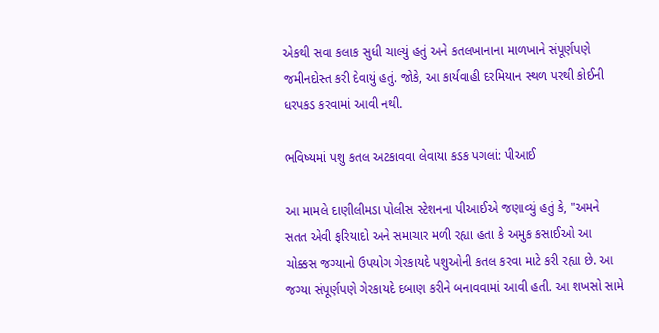એકથી સવા કલાક સુધી ચાલ્યું હતું અને કતલખાનાના માળખાને સંપૂર્ણપણે જમીનદોસ્ત કરી દેવાયું હતું. જોકે, આ કાર્યવાહી દરમિયાન સ્થળ પરથી કોઈની ધરપકડ કરવામાં આવી નથી.

ભવિષ્યમાં પશુ કતલ અટકાવવા લેવાયા કડક પગલાં: પીઆઈ

આ મામલે દાણીલીમડા પોલીસ સ્ટેશનના પીઆઈએ જણાવ્યું હતું કે, "અમને સતત એવી ફરિયાદો અને સમાચાર મળી રહ્યા હતા કે અમુક કસાઈઓ આ ચોક્કસ જગ્યાનો ઉપયોગ ગેરકાયદે પશુઓની કતલ કરવા માટે કરી રહ્યા છે. આ જગ્યા સંપૂર્ણપણે ગેરકાયદે દબાણ કરીને બનાવવામાં આવી હતી. આ શખસો સામે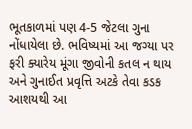ભૂતકાળમાં પણ 4-5 જેટલા ગુના નોંધાયેલા છે. ભવિષ્યમાં આ જગ્યા પર ફરી ક્યારેય મૂંગા જીવોની કતલ ન થાય અને ગુનાઈત પ્રવૃત્તિ અટકે તેવા કડક આશયથી આ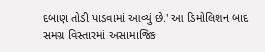દબાણ તોડી પાડવામાં આવ્યું છે.' આ ડિમોલિશન બાદ સમગ્ર વિસ્તારમાં અસામાજિક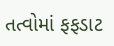તત્વોમાં ફફડાટ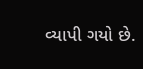વ્યાપી ગયો છે.